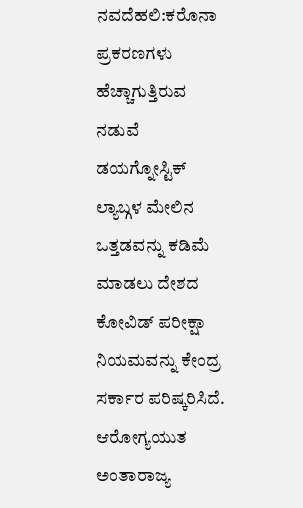ನವದೆಹಲಿ:ಕರೊನಾ ಪ್ರಕರಣಗಳು ಹೆಚ್ಚಾಗುತ್ತಿರುವ ನಡುವೆ ಡಯಗ್ನೋಸ್ಟಿಕ್ ಲ್ಯಾಬ್ಗಳ ಮೇಲಿನ ಒತ್ತಡವನ್ನು ಕಡಿಮೆ ಮಾಡಲು ದೇಶದ ಕೋವಿಡ್ ಪರೀಕ್ಷಾ ನಿಯಮವನ್ನು ಕೇಂದ್ರ ಸರ್ಕಾರ ಪರಿಷ್ಕರಿಸಿದೆ.
ಆರೋಗ್ಯಯುತ ಅಂತಾರಾಜ್ಯ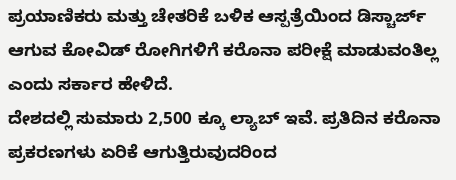ಪ್ರಯಾಣಿಕರು ಮತ್ತು ಚೇತರಿಕೆ ಬಳಿಕ ಆಸ್ಪತ್ರೆಯಿಂದ ಡಿಸ್ಚಾರ್ಜ್ ಆಗುವ ಕೋವಿಡ್ ರೋಗಿಗಳಿಗೆ ಕರೊನಾ ಪರೀಕ್ಷೆ ಮಾಡುವಂತಿಲ್ಲ ಎಂದು ಸರ್ಕಾರ ಹೇಳಿದೆ.
ದೇಶದಲ್ಲಿ ಸುಮಾರು 2,500 ಕ್ಕೂ ಲ್ಯಾಬ್ ಇವೆ. ಪ್ರತಿದಿನ ಕರೊನಾ ಪ್ರಕರಣಗಳು ಏರಿಕೆ ಆಗುತ್ತಿರುವುದರಿಂದ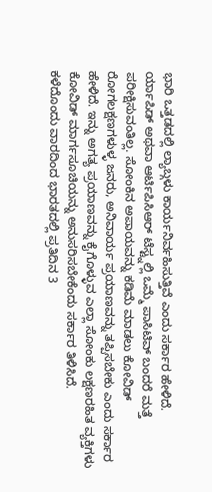ಭಾರಿ ಒತ್ತಡದಲ್ಲಿ ಲ್ಯಾಬ್ಗಳು ಕಾರ್ಯನಿರ್ವಹಿಸುತ್ತಿವೆ ಎಂದು ಸರ್ಕಾರ ಹೇಳಿದೆ.
ರ್ಯಾಪಿಡ್ ಅಥವಾ ಆರ್ಟಿಪಿಸಿಆರ್ ಟೆಸ್ಟ್ನಲ್ಲಿ ಒಮ್ಮೆ ಪಾಸಿಟಿವ್ ಬಂದರೆ ಮತ್ತೆ ಪರೀಕ್ಷಿಸುವಂತಿಲ್ಲ. ಸೋಂಕಿನ ಅಪಾಯವನ್ನು ಕಡಿಮೆ ಮಾಡಲು ಕೋವಿಡ್ ರೋಗಲಕ್ಷಣಗಳುಳ್ಳ ಜನರು, ಅನಿವಾರ್ಯ ಪ್ರಯಾಣವನ್ನು ತಪ್ಪಿಸಬೇಕು ಎಂದು ಸರ್ಕಾರ ಹೇಳಿದೆ. ಇನ್ನು ಅಗತ್ಯ ಪ್ರಯಾಣವನ್ನು ಕೈಗೊಳ್ಳುವ ಎಲ್ಲಾ ಸೋಂಕು ಲಕ್ಷಣರಹಿತ ವ್ಯಕ್ತಿಗಳು ಕೋವಿಡ್ ಮಾರ್ಗಸೂಚಿಯನ್ನು ಅನುಸರಿಸಬೇಕೆಂದು ಸರ್ಕಾರ ತಿಳಿಸಿದೆ.
ಕಳೆದೊಂದು ವಾರದಿಂದ ಭಾರತದಲ್ಲಿ ಪ್ರತಿದಿನ 3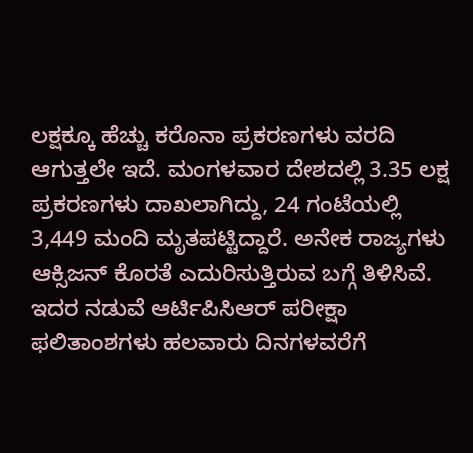ಲಕ್ಷಕ್ಕೂ ಹೆಚ್ಚು ಕರೊನಾ ಪ್ರಕರಣಗಳು ವರದಿ ಆಗುತ್ತಲೇ ಇದೆ. ಮಂಗಳವಾರ ದೇಶದಲ್ಲಿ 3.35 ಲಕ್ಷ ಪ್ರಕರಣಗಳು ದಾಖಲಾಗಿದ್ದು, 24 ಗಂಟೆಯಲ್ಲಿ 3,449 ಮಂದಿ ಮೃತಪಟ್ಟಿದ್ದಾರೆ. ಅನೇಕ ರಾಜ್ಯಗಳು ಆಕ್ಸಿಜನ್ ಕೊರತೆ ಎದುರಿಸುತ್ತಿರುವ ಬಗ್ಗೆ ತಿಳಿಸಿವೆ.
ಇದರ ನಡುವೆ ಆರ್ಟಿಪಿಸಿಆರ್ ಪರೀಕ್ಷಾ ಫಲಿತಾಂಶಗಳು ಹಲವಾರು ದಿನಗಳವರೆಗೆ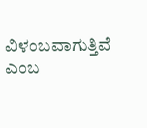ವಿಳಂಬವಾಗುತ್ತಿವೆ ಎಂಬ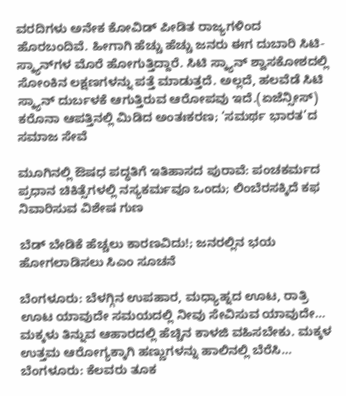ವರದಿಗಳು ಅನೇಕ ಕೋವಿಡ್ ಪೀಡಿತ ರಾಜ್ಯಗಳಿಂದ ಹೊರಬಂದಿವೆ. ಹೀಗಾಗಿ ಹೆಚ್ಚು ಹೆಚ್ಚು ಜನರು ಈಗ ದುಬಾರಿ ಸಿಟಿ-ಸ್ಕ್ಯಾನ್‌ಗಳ ಮೊರೆ ಹೋಗುತ್ತಿದ್ದಾರೆ. ಸಿಟಿ ಸ್ಕ್ಯಾನ್ ಶ್ವಾಸಕೋಶದಲ್ಲಿ ಸೋಂಕಿನ ಲಕ್ಷಣಗಳನ್ನು ಪತ್ತೆ ಮಾಡುತ್ತದೆ. ಅಲ್ಲದೆ, ಹಲವೆಡೆ ಸಿಟಿ ಸ್ಕ್ಯಾನ್ ದುರ್ಬಳಕೆ ಆಗುತ್ತಿರುವ ಆರೋಪವು ಇದೆ.(ಏಜೆನ್ಸೀಸ್)
ಕರೊನಾ ಆಪತ್ತಿನಲ್ಲಿ ಮಿಡಿದ ಅಂತಃಕರಣ; ‘ಸಮರ್ಥ ಭಾರತ’ದ ಸಮಾಜ ಸೇವೆ

ಮೂಗಿನಲ್ಲಿ ಔಷಧ ಪದ್ಧತಿಗೆ ಇತಿಹಾಸದ ಪುರಾವೆ: ಪಂಚಕರ್ಮದ ಪ್ರಧಾನ ಚಿಕಿತ್ಸೆಗಳಲ್ಲಿ ನಸ್ಯಕರ್ಮವೂ ಒಂದು; ಲಿಂಬೆರಸಕ್ಕಿದೆ ಕಫ ನಿವಾರಿಸುವ ವಿಶೇಷ ಗುಣ

ಬೆಡ್ ಬೇಡಿಕೆ ಹೆಚ್ಚಲು ಕಾರಣವಿದು!; ಜನರಲ್ಲಿನ ಭಯ ಹೋಗಲಾಡಿಸಲು ಸಿಎಂ ಸೂಚನೆ

ಬೆಂಗಳೂರು: ಬೆಳಗ್ಗಿನ ಉಪಹಾರ, ಮಧ್ಯಾಹ್ನದ ಊಟ, ರಾತ್ರಿ ಊಟ ಯಾವುದೇ ಸಮಯದಲ್ಲಿ ನೀವು ಸೇವಿಸುವ ಯಾವುದೇ…
ಮಕ್ಕಳು ತಿನ್ನುವ ಆಹಾರದಲ್ಲಿ ಹೆಚ್ಚಿನ ಕಾಳಜಿ ವಹಿಸಬೇಕು. ಮಕ್ಕಳ ಉತ್ತಮ ಆರೋಗ್ಯಕ್ಕಾಗಿ ಹಣ್ಣುಗಳನ್ನು ಹಾಲಿನಲ್ಲಿ ಬೆರೆಸಿ…
ಬೆಂಗಳೂರು: ಕೆಲವರು ತೂಕ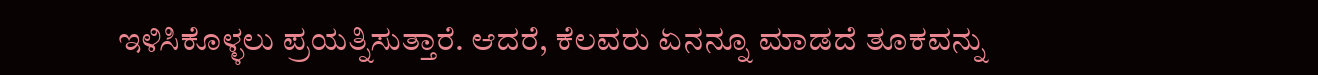ಇಳಿಸಿಕೊಳ್ಳಲು ಪ್ರಯತ್ನಿಸುತ್ತಾರೆ. ಆದರೆ, ಕೆಲವರು ಏನನ್ನೂ ಮಾಡದೆ ತೂಕವನ್ನು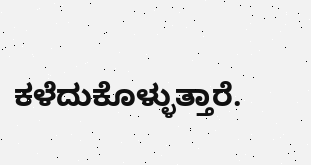ಕಳೆದುಕೊಳ್ಳುತ್ತಾರೆ.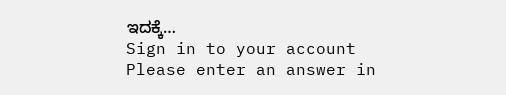ಇದಕ್ಕೆ…
Sign in to your account
Please enter an answer in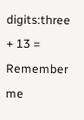digits:three + 13 =
Remember me